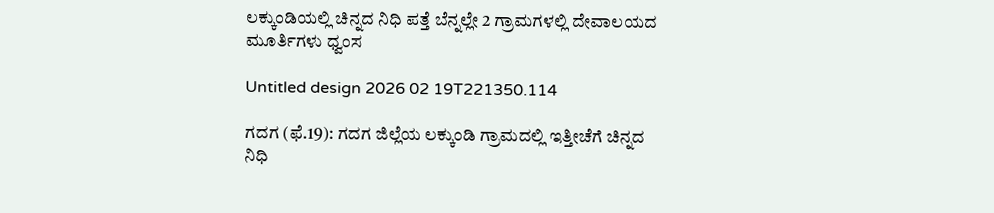ಲಕ್ಕುಂಡಿಯಲ್ಲಿ ಚಿನ್ನದ ನಿಧಿ ಪತ್ತೆ ಬೆನ್ನಲ್ಲೇ 2 ಗ್ರಾಮಗಳಲ್ಲಿ ದೇವಾಲಯದ ಮೂರ್ತಿಗಳು ಧ್ವಂಸ

Untitled design 2026 02 19T221350.114

ಗದಗ (ಫೆ.19): ಗದಗ ಜಿಲ್ಲೆಯ ಲಕ್ಕುಂಡಿ ಗ್ರಾಮದಲ್ಲಿ ಇತ್ತೀಚೆಗೆ ಚಿನ್ನದ ನಿಧಿ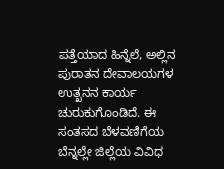ಪತ್ತೆಯಾದ ಹಿನ್ನೆಲೆ, ಅಲ್ಲಿನ ಪುರಾತನ ದೇವಾಲಯಗಳ ಉತ್ಖನನ ಕಾರ್ಯ ಚುರುಕುಗೊಂಡಿದೆ. ಈ ಸಂತಸದ ಬೆಳವಣಿಗೆಯ ಬೆನ್ನಲ್ಲೇ ಜಿಲ್ಲೆಯ ವಿವಿಧ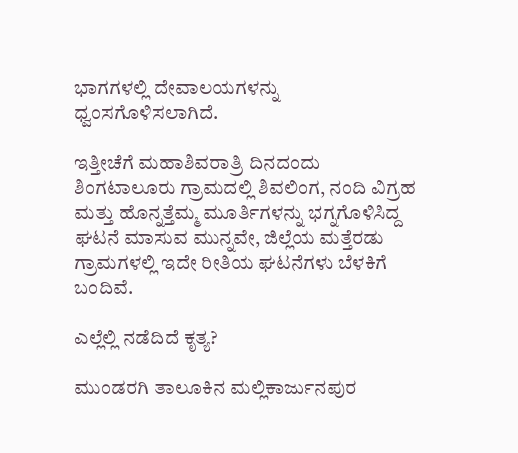ಭಾಗಗಳಲ್ಲಿ ದೇವಾಲಯಗಳನ್ನು ಧ್ವಂಸಗೊಳಿಸಲಾಗಿದೆ.

ಇತ್ತೀಚೆಗೆ ಮಹಾಶಿವರಾತ್ರಿ ದಿನದಂದು ಶಿಂಗಟಾಲೂರು ಗ್ರಾಮದಲ್ಲಿ ಶಿವಲಿಂಗ, ನಂದಿ ವಿಗ್ರಹ ಮತ್ತು ಹೊನ್ನತ್ತೆಮ್ಮ ಮೂರ್ತಿಗಳನ್ನು ಭಗ್ನಗೊಳಿಸಿದ್ದ ಘಟನೆ ಮಾಸುವ ಮುನ್ನವೇ, ಜಿಲ್ಲೆಯ ಮತ್ತೆರಡು ಗ್ರಾಮಗಳಲ್ಲಿ ಇದೇ ರೀತಿಯ ಘಟನೆಗಳು ಬೆಳಕಿಗೆ ಬಂದಿವೆ.

ಎಲ್ಲೆಲ್ಲಿ ನಡೆದಿದೆ ಕೃತ್ಯ?

ಮುಂಡರಗಿ ತಾಲೂಕಿನ ಮಲ್ಲಿಕಾರ್ಜುನಪುರ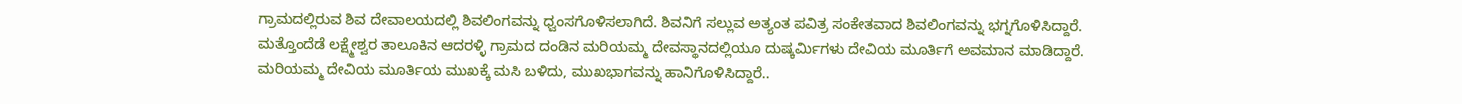ಗ್ರಾಮದಲ್ಲಿರುವ ಶಿವ ದೇವಾಲಯದಲ್ಲಿ ಶಿವಲಿಂಗವನ್ನು ಧ್ವಂಸಗೊಳಿಸಲಾಗಿದೆ. ಶಿವನಿಗೆ ಸಲ್ಲುವ ಅತ್ಯಂತ ಪವಿತ್ರ ಸಂಕೇತವಾದ ಶಿವಲಿಂಗವನ್ನು ಭಗ್ನಗೊಳಿಸಿದ್ದಾರೆ. ಮತ್ತೊಂದೆಡೆ ಲಕ್ಷ್ಮೇಶ್ವರ ತಾಲೂಕಿನ ಆದರಳ್ಳಿ ಗ್ರಾಮದ ದಂಡಿನ ಮರಿಯಮ್ಮ ದೇವಸ್ಥಾನದಲ್ಲಿಯೂ ದುಷ್ಕರ್ಮಿಗಳು ದೇವಿಯ ಮೂರ್ತಿಗೆ ಅವಮಾನ ಮಾಡಿದ್ದಾರೆ. ಮರಿಯಮ್ಮ ದೇವಿಯ ಮೂರ್ತಿಯ ಮುಖಕ್ಕೆ ಮಸಿ ಬಳಿದು, ಮುಖಭಾಗವನ್ನು ಹಾನಿಗೊಳಿಸಿದ್ದಾರೆ..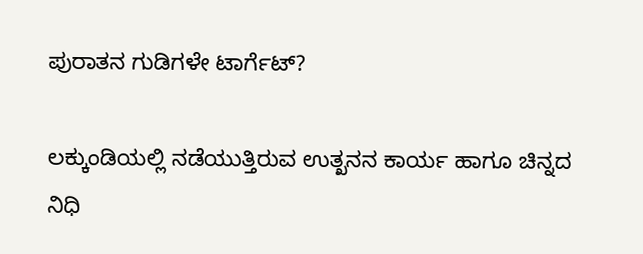ಪುರಾತನ ಗುಡಿಗಳೇ ಟಾರ್ಗೆಟ್?

ಲಕ್ಕುಂಡಿಯಲ್ಲಿ ನಡೆಯುತ್ತಿರುವ ಉತ್ಖನನ ಕಾರ್ಯ ಹಾಗೂ ಚಿನ್ನದ ನಿಧಿ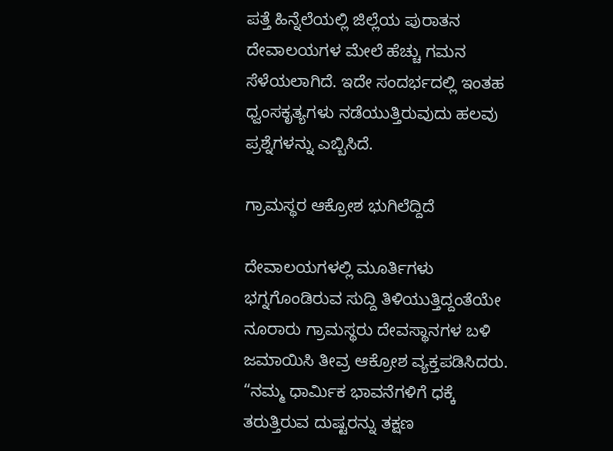ಪತ್ತೆ ಹಿನ್ನೆಲೆಯಲ್ಲಿ ಜಿಲ್ಲೆಯ ಪುರಾತನ ದೇವಾಲಯಗಳ ಮೇಲೆ ಹೆಚ್ಚು ಗಮನ ಸೆಳೆಯಲಾಗಿದೆ. ಇದೇ ಸಂದರ್ಭದಲ್ಲಿ ಇಂತಹ ಧ್ವಂಸಕೃತ್ಯಗಳು ನಡೆಯುತ್ತಿರುವುದು ಹಲವು ಪ್ರಶ್ನೆಗಳನ್ನು ಎಬ್ಬಿಸಿದೆ.

ಗ್ರಾಮಸ್ಥರ ಆಕ್ರೋಶ ಭುಗಿಲೆದ್ದಿದೆ

ದೇವಾಲಯಗಳಲ್ಲಿ ಮೂರ್ತಿಗಳು ಭಗ್ನಗೊಂಡಿರುವ ಸುದ್ದಿ ತಿಳಿಯುತ್ತಿದ್ದಂತೆಯೇ ನೂರಾರು ಗ್ರಾಮಸ್ಥರು ದೇವಸ್ಥಾನಗಳ ಬಳಿ ಜಮಾಯಿಸಿ ತೀವ್ರ ಆಕ್ರೋಶ ವ್ಯಕ್ತಪಡಿಸಿದರು. “ನಮ್ಮ ಧಾರ್ಮಿಕ ಭಾವನೆಗಳಿಗೆ ಧಕ್ಕೆ ತರುತ್ತಿರುವ ದುಷ್ಟರನ್ನು ತಕ್ಷಣ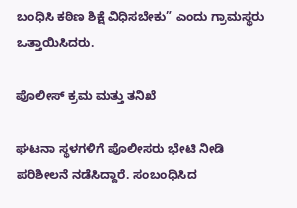ಬಂಧಿಸಿ ಕಠಿಣ ಶಿಕ್ಷೆ ವಿಧಿಸಬೇಕು” ಎಂದು ಗ್ರಾಮಸ್ಥರು ಒತ್ತಾಯಿಸಿದರು.

ಪೊಲೀಸ್ ಕ್ರಮ ಮತ್ತು ತನಿಖೆ

ಘಟನಾ ಸ್ಥಳಗಳಿಗೆ ಪೊಲೀಸರು ಭೇಟಿ ನೀಡಿ ಪರಿಶೀಲನೆ ನಡೆಸಿದ್ದಾರೆ. ಸಂಬಂಧಿಸಿದ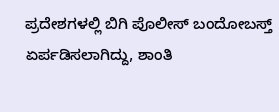ಪ್ರದೇಶಗಳಲ್ಲಿ ಬಿಗಿ ಪೊಲೀಸ್ ಬಂದೋಬಸ್ತ್ ಏರ್ಪಡಿಸಲಾಗಿದ್ದು, ಶಾಂತಿ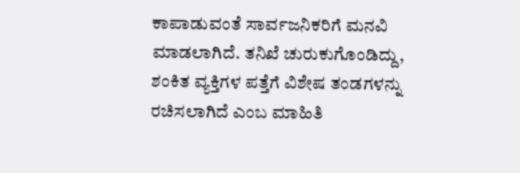ಕಾಪಾಡುವಂತೆ ಸಾರ್ವಜನಿಕರಿಗೆ ಮನವಿ ಮಾಡಲಾಗಿದೆ. ತನಿಖೆ ಚುರುಕುಗೊಂಡಿದ್ದು, ಶಂಕಿತ ವ್ಯಕ್ತಿಗಳ ಪತ್ತೆಗೆ ವಿಶೇಷ ತಂಡಗಳನ್ನು ರಚಿಸಲಾಗಿದೆ ಎಂಬ ಮಾಹಿತಿ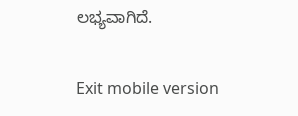ಲಭ್ಯವಾಗಿದೆ.

Exit mobile version